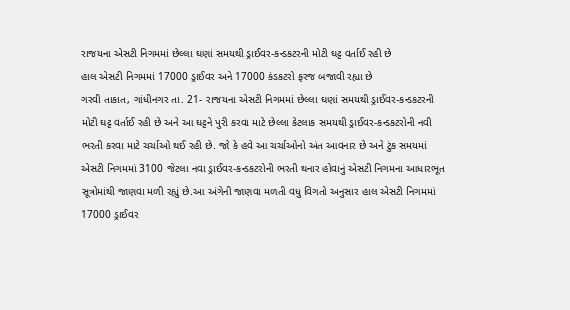રાજયના એસટી નિગમમાં છેલ્લા ઘણાં સમયથી ડ્રાઈવર-કન્ડકટરની મોટી ઘટ્ટ વર્તાઈ રહી છે
હાલ એસટી નિગમમાં 17000 ડ્રાઈવર અને 17000 કંડકટરો ફરજ બજાવી રહ્યા છે
ગરવી તાકાત, ગાંધીનગર તા. 21- રાજયના એસટી નિગમમાં છેલ્લા ઘણાં સમયથી ડ્રાઈવર-કન્ડકટરની મોટી ઘટ્ટ વર્તાઈ રહી છે અને આ ઘટ્ટને પુરી કરવા માટે છેલ્લા કેટલાક સમયથી ડ્રાઈવર-કન્ડકટરોની નવી ભરતી કરવા માટે ચર્ચાઓ થઈ રહી છે. જો કે હવે આ ચર્ચાઓનો અંત આવનાર છે અને ટુંક સમયમાં એસટી નિગમમાં 3100 જેટલા નવા ડ્રાઈવર-કન્ડકટરોની ભરતી થનાર હોવાનું એસટી નિગમના આધારભૂત સૂત્રોમાંથી જાણવા મળી રહ્યું છે.આ અંગેની જાણવા મળતી વધુ વિગતો અનુસાર હાલ એસટી નિગમમાં 17000 ડ્રાઈવર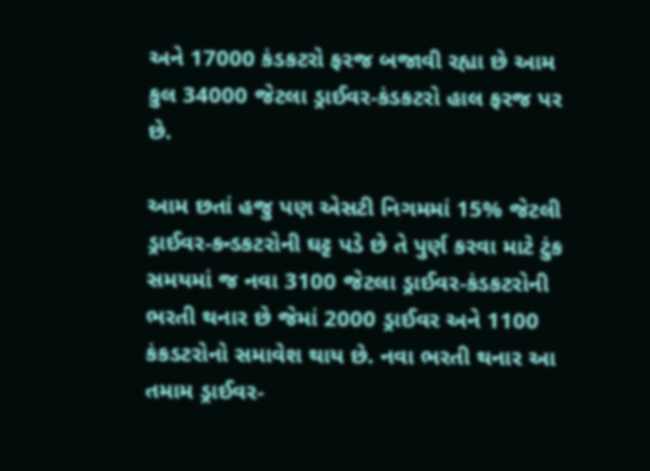અને 17000 કંડકટરો ફરજ બજાવી રહ્યા છે આમ કુલ 34000 જેટલા ડ્રાઈવર-કંડકટરો હાલ ફરજ પર છે.

આમ છતાં હજુ પણ એસટી નિગમમાં 15% જેટલી ડ્રાઈવર-કન્ડકટરોની ઘટ્ટ પડે છે તે પુર્ણ કરવા માટે ટુંક સમયમાં જ નવા 3100 જેટલા ડ્રાઈવર-કંડકટરોની ભરતી થનાર છે જેમાં 2000 ડ્રાઈવર અને 1100 કંકડટરોનો સમાવેશ થાય છે. નવા ભરતી થનાર આ તમામ ડ્રાઈવર-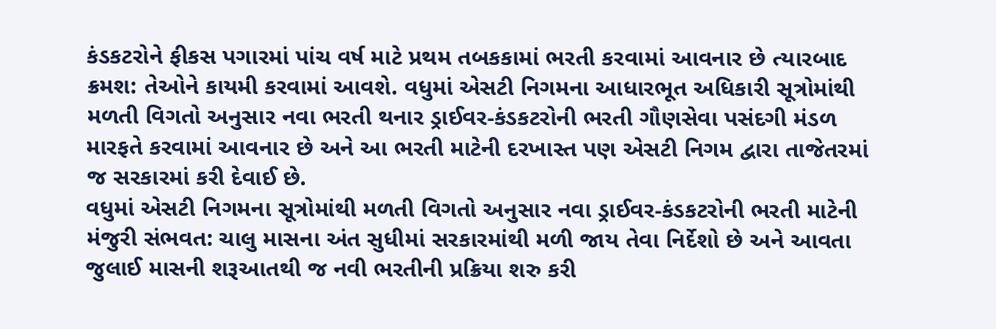કંડકટરોને ફીકસ પગારમાં પાંચ વર્ષ માટે પ્રથમ તબકકામાં ભરતી કરવામાં આવનાર છે ત્યારબાદ ક્રમશ: તેઓને કાયમી કરવામાં આવશે. વધુમાં એસટી નિગમના આધારભૂત અધિકારી સૂત્રોમાંથી મળતી વિગતો અનુસાર નવા ભરતી થનાર ડ્રાઈવર-કંડકટરોની ભરતી ગૌણસેવા પસંદગી મંડળ મારફતે કરવામાં આવનાર છે અને આ ભરતી માટેની દરખાસ્ત પણ એસટી નિગમ દ્વારા તાજેતરમાં જ સરકારમાં કરી દેવાઈ છે.
વધુમાં એસટી નિગમના સૂત્રોમાંથી મળતી વિગતો અનુસાર નવા ડ્રાઈવર-કંડકટરોની ભરતી માટેની મંજુરી સંભવત: ચાલુ માસના અંત સુધીમાં સરકારમાંથી મળી જાય તેવા નિર્દેશો છે અને આવતા જુલાઈ માસની શરૂઆતથી જ નવી ભરતીની પ્રક્રિયા શરુ કરી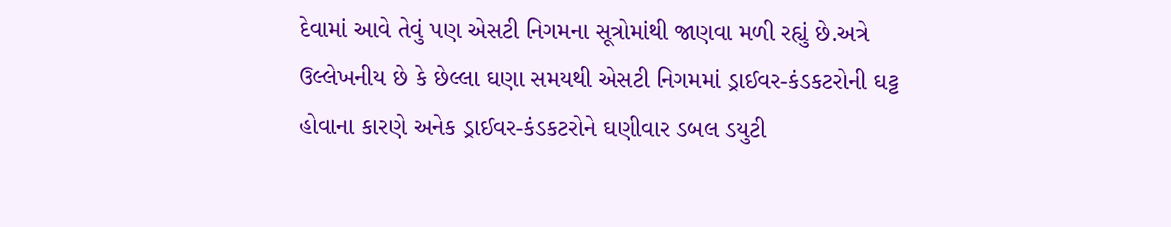દેવામાં આવે તેવું પણ એસટી નિગમના સૂત્રોમાંથી જાણવા મળી રહ્યું છે.અત્રે ઉલ્લેખનીય છે કે છેલ્લા ઘણા સમયથી એસટી નિગમમાં ડ્રાઈવર-કંડકટરોની ઘટ્ટ હોવાના કારણે અનેક ડ્રાઈવર-કંડકટરોને ઘણીવાર ડબલ ડયુટી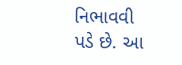નિભાવવી પડે છે. આ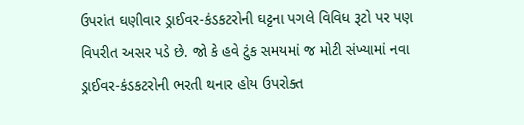ઉપરાંત ઘણીવાર ડ્રાઈવર-કંડકટરોની ઘટ્ટના પગલે વિવિધ રૂટો પર પણ વિપરીત અસર પડે છે. જો કે હવે ટુંક સમયમાં જ મોટી સંખ્યામાં નવા ડ્રાઈવર-કંડકટરોની ભરતી થનાર હોય ઉપરોક્ત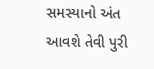સમસ્યાનો અંત આવશે તેવી પુરી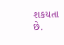શકયતા છે.